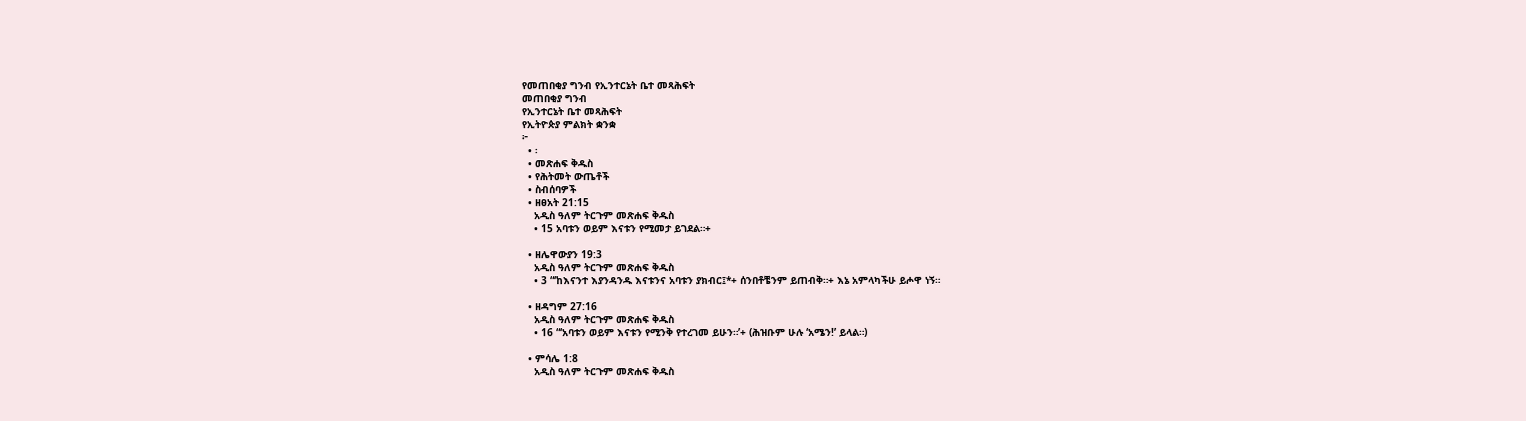የመጠበቂያ ግንብ የኢንተርኔት ቤተ መጻሕፍት
መጠበቂያ ግንብ
የኢንተርኔት ቤተ መጻሕፍት
የኢትዮጵያ ምልክት ቋንቋ
፦
  • ፡
  • መጽሐፍ ቅዱስ
  • የሕትመት ውጤቶች
  • ስብሰባዎች
  • ዘፀአት 21:15
    አዲስ ዓለም ትርጉም መጽሐፍ ቅዱስ
    • 15 አባቱን ወይም እናቱን የሚመታ ይገደል።+

  • ዘሌዋውያን 19:3
    አዲስ ዓለም ትርጉም መጽሐፍ ቅዱስ
    • 3 “‘ከእናንተ እያንዳንዱ እናቱንና አባቱን ያክብር፤*+ ሰንበቶቼንም ይጠብቅ።+ እኔ አምላካችሁ ይሖዋ ነኝ።

  • ዘዳግም 27:16
    አዲስ ዓለም ትርጉም መጽሐፍ ቅዱስ
    • 16 “‘አባቱን ወይም እናቱን የሚንቅ የተረገመ ይሁን።’+ (ሕዝቡም ሁሉ ‘አሜን!’ ይላል።)

  • ምሳሌ 1:8
    አዲስ ዓለም ትርጉም መጽሐፍ ቅዱስ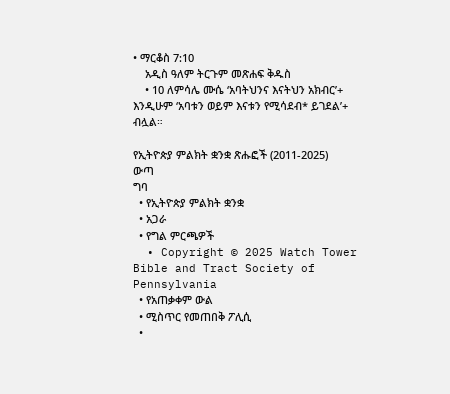• ማርቆስ 7:10
    አዲስ ዓለም ትርጉም መጽሐፍ ቅዱስ
    • 10 ለምሳሌ ሙሴ ‘አባትህንና እናትህን አክብር’+ እንዲሁም ‘አባቱን ወይም እናቱን የሚሳደብ* ይገደል’+ ብሏል።

የኢትዮጵያ ምልክት ቋንቋ ጽሑፎች (2011-2025)
ውጣ
ግባ
  • የኢትዮጵያ ምልክት ቋንቋ
  • አጋራ
  • የግል ምርጫዎች
  • Copyright © 2025 Watch Tower Bible and Tract Society of Pennsylvania
  • የአጠቃቀም ውል
  • ሚስጥር የመጠበቅ ፖሊሲ
  •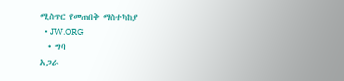ሚስጥር የመጠበቅ ማስተካከያ
  • JW.ORG
  • ግባ
አጋራ